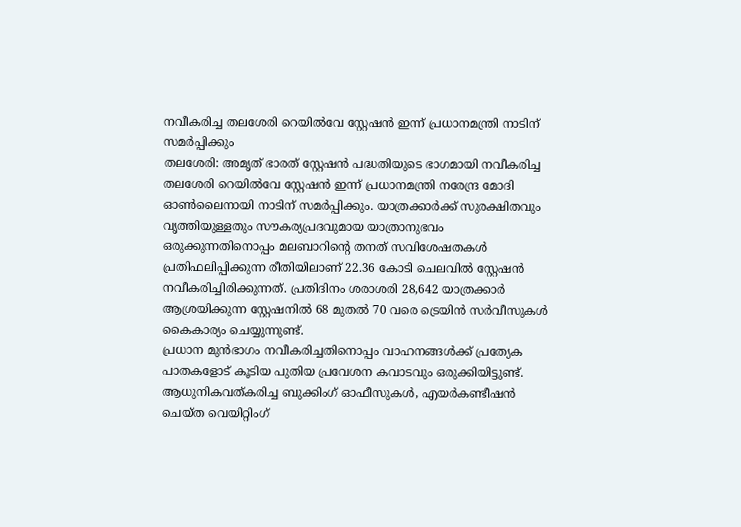നവീകരിച്ച തലശേരി റെയിൽവേ സ്റ്റേഷൻ ഇന്ന് പ്രധാനമന്ത്രി നാടിന് സമർപ്പിക്കും
തലശേരി: അമൃത് ഭാരത് സ്റ്റേഷൻ പദ്ധതിയുടെ ഭാഗമായി നവീകരിച്ച തലശേരി റെയിൽവേ സ്റ്റേഷൻ ഇന്ന് പ്രധാനമന്ത്രി നരേന്ദ്ര മോദി ഓൺലൈനായി നാടിന് സമർപ്പിക്കും. യാത്രക്കാർക്ക് സുരക്ഷിതവും വൃത്തിയുള്ളതും സൗകര്യപ്രദവുമായ യാത്രാനുഭവം ഒരുക്കുന്നതിനൊപ്പം മലബാറിന്റെ തനത് സവിശേഷതകൾ പ്രതിഫലിപ്പിക്കുന്ന രീതിയിലാണ് 22.36 കോടി ചെലവിൽ സ്റ്റേഷൻ നവീകരിച്ചിരിക്കുന്നത്. പ്രതിദിനം ശരാശരി 28,642 യാത്രക്കാർ ആശ്രയിക്കുന്ന സ്റ്റേഷനിൽ 68 മുതൽ 70 വരെ ട്രെയിൻ സർവീസുകൾ കൈകാര്യം ചെയ്യുന്നുണ്ട്.
പ്രധാന മുൻഭാഗം നവീകരിച്ചതിനൊപ്പം വാഹനങ്ങൾക്ക് പ്രത്യേക പാതകളോട് കൂടിയ പുതിയ പ്രവേശന കവാടവും ഒരുക്കിയിട്ടുണ്ട്. ആധുനികവത്കരിച്ച ബുക്കിംഗ് ഓഫീസുകൾ, എയർകണ്ടീഷൻ ചെയ്ത വെയിറ്റിംഗ്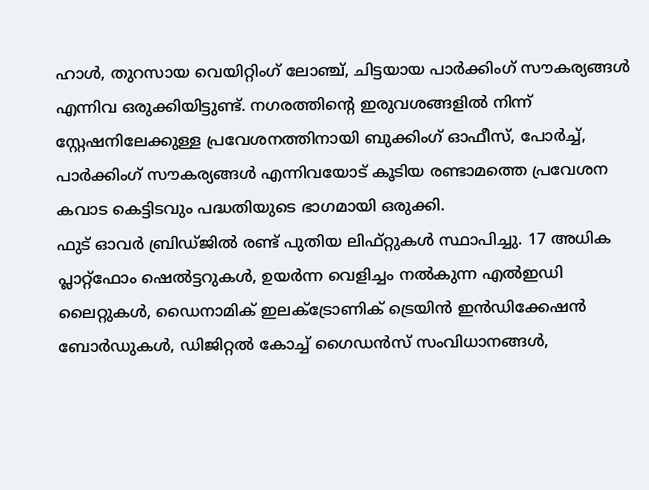ഹാൾ, തുറസായ വെയിറ്റിംഗ് ലോഞ്ച്, ചിട്ടയായ പാർക്കിംഗ് സൗകര്യങ്ങൾ എന്നിവ ഒരുക്കിയിട്ടുണ്ട്. നഗരത്തിന്റെ ഇരുവശങ്ങളിൽ നിന്ന് സ്റ്റേഷനിലേക്കുള്ള പ്രവേശനത്തിനായി ബുക്കിംഗ് ഓഫീസ്, പോർച്ച്, പാർക്കിംഗ് സൗകര്യങ്ങൾ എന്നിവയോട് കൂടിയ രണ്ടാമത്തെ പ്രവേശന കവാട കെട്ടിടവും പദ്ധതിയുടെ ഭാഗമായി ഒരുക്കി.
ഫുട് ഓവർ ബ്രിഡ്ജിൽ രണ്ട് പുതിയ ലിഫ്റ്റുകൾ സ്ഥാപിച്ചു. 17 അധിക പ്ലാറ്റ്ഫോം ഷെൽട്ടറുകൾ, ഉയർന്ന വെളിച്ചം നൽകുന്ന എൽഇഡി ലൈറ്റുകൾ, ഡൈനാമിക് ഇലക്ട്രോണിക് ട്രെയിൻ ഇൻഡിക്കേഷൻ ബോർഡുകൾ, ഡിജിറ്റൽ കോച്ച് ഗൈഡൻസ് സംവിധാനങ്ങൾ,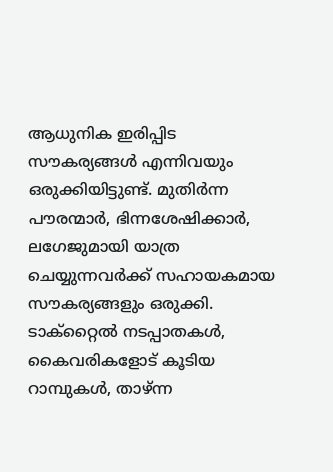ആധുനിക ഇരിപ്പിട സൗകര്യങ്ങൾ എന്നിവയും ഒരുക്കിയിട്ടുണ്ട്. മുതിർന്ന പൗരന്മാർ, ഭിന്നശേഷിക്കാർ, ലഗേജുമായി യാത്ര ചെയ്യുന്നവർക്ക് സഹായകമായ സൗകര്യങ്ങളും ഒരുക്കി. ടാക്റ്റൈൽ നടപ്പാതകൾ, കൈവരികളോട് കൂടിയ റാമ്പുകൾ, താഴ്ന്ന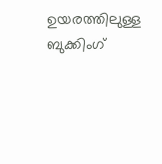ഉയരത്തിലുള്ള ബുക്കിംഗ്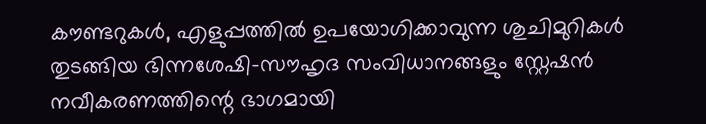കൗണ്ടറുകൾ, എളുപ്പത്തിൽ ഉപയോഗിക്കാവുന്ന ശുചിമുറികൾ തുടങ്ങിയ ഭിന്നശേഷി-സൗഹൃദ സംവിധാനങ്ങളും സ്റ്റേഷൻ നവീകരണത്തിന്റെ ഭാഗമായി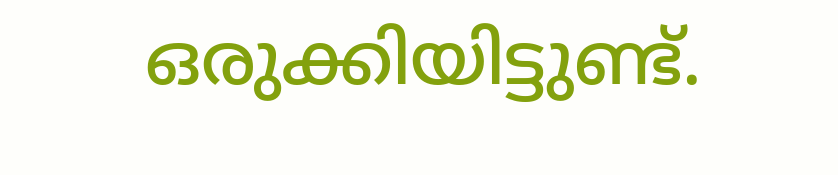ഒരുക്കിയിട്ടുണ്ട്.